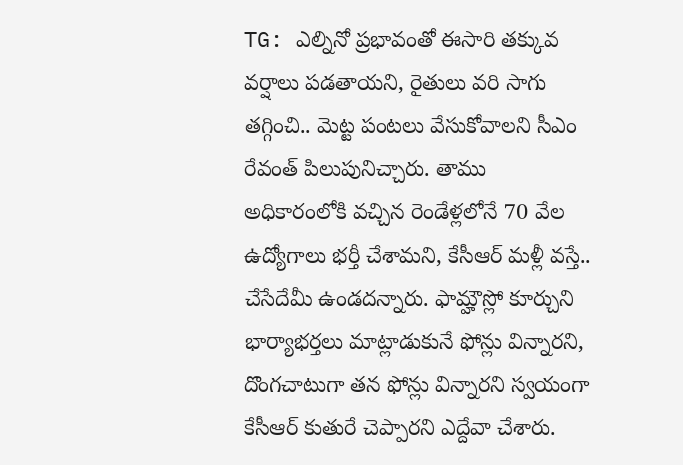TG: ఎల్నినో ప్రభావంతో ఈసారి తక్కువ వర్షాలు పడతాయని, రైతులు వరి సాగు తగ్గించి.. మెట్ట పంటలు వేసుకోవాలని సీఎం రేవంత్ పిలుపునిచ్చారు. తాము అధికారంలోకి వచ్చిన రెండేళ్లలోనే 70 వేల
ఉద్యోగాలు భర్తీ చేశామని, కేసీఆర్ మళ్లీ వస్తే.. చేసేదేమీ ఉండదన్నారు. ఫామ్హౌస్లో కూర్చుని భార్యాభర్తలు మాట్లాడుకునే ఫోన్లు విన్నారని, దొంగచాటుగా తన ఫోన్లు విన్నారని స్వయంగా కేసీఆర్ కుతురే చెప్పారని ఎద్దేవా చేశారు.